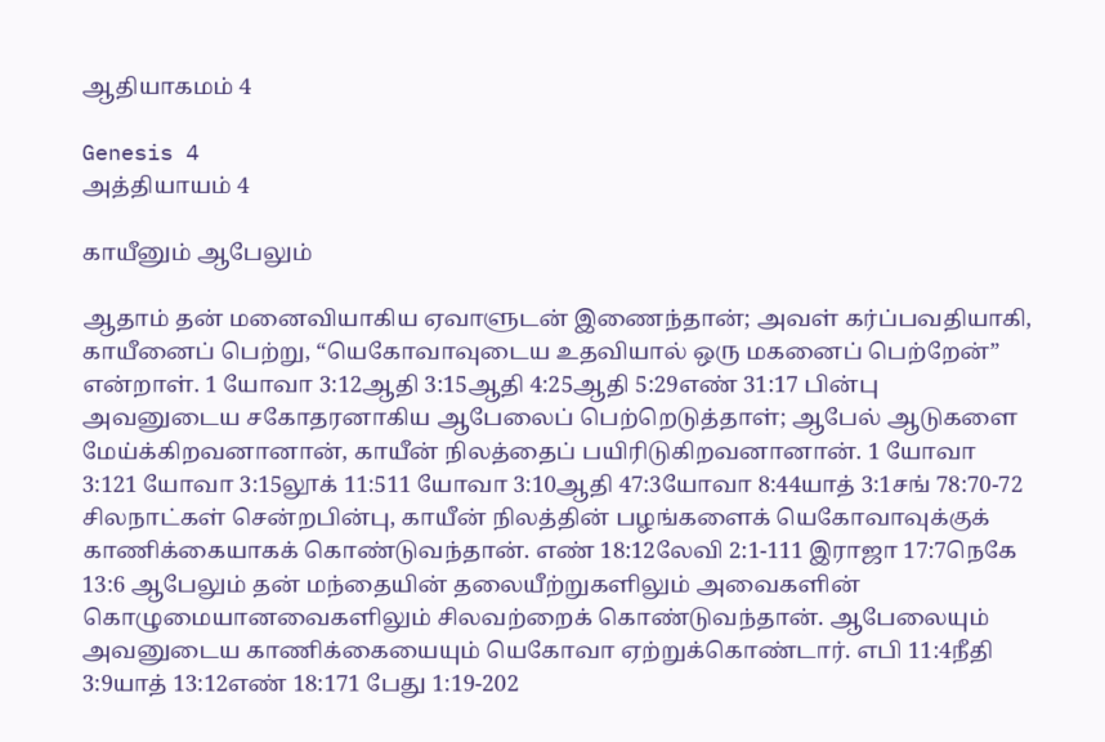ஆதியாகமம் 4

Genesis 4
அத்தியாயம் 4

காயீனும் ஆபேலும்

ஆதாம் தன் மனைவியாகிய ஏவாளுடன் இணைந்தான்; அவள் கர்ப்பவதியாகி, காயீனைப் பெற்று, “யெகோவாவுடைய உதவியால் ஒரு மகனைப் பெற்றேன்” என்றாள். 1 யோவா 3:12ஆதி 3:15ஆதி 4:25ஆதி 5:29எண் 31:17 பின்பு அவனுடைய சகோதரனாகிய ஆபேலைப் பெற்றெடுத்தாள்; ஆபேல் ஆடுகளை மேய்க்கிறவனானான், காயீன் நிலத்தைப் பயிரிடுகிறவனானான். 1 யோவா 3:121 யோவா 3:15லூக் 11:511 யோவா 3:10ஆதி 47:3யோவா 8:44யாத் 3:1சங் 78:70-72 சிலநாட்கள் சென்றபின்பு, காயீன் நிலத்தின் பழங்களைக் யெகோவாவுக்குக் காணிக்கையாகக் கொண்டுவந்தான். எண் 18:12லேவி 2:1-111 இராஜா 17:7நெகே 13:6 ஆபேலும் தன் மந்தையின் தலையீற்றுகளிலும் அவைகளின் கொழுமையானவைகளிலும் சிலவற்றைக் கொண்டுவந்தான். ஆபேலையும் அவனுடைய காணிக்கையையும் யெகோவா ஏற்றுக்கொண்டார். எபி 11:4நீதி 3:9யாத் 13:12எண் 18:171 பேது 1:19-202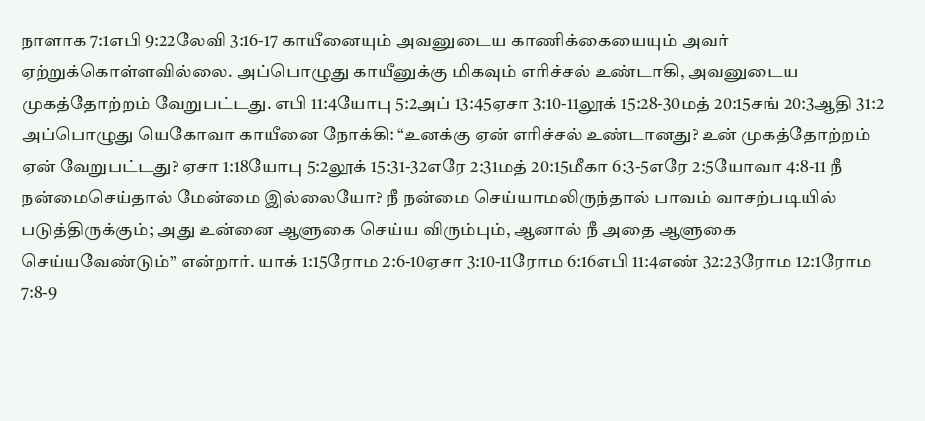நாளாக 7:1எபி 9:22லேவி 3:16-17 காயீனையும் அவனுடைய காணிக்கையையும் அவர் ஏற்றுக்கொள்ளவில்லை. அப்பொழுது காயீனுக்கு மிகவும் எரிச்சல் உண்டாகி, அவனுடைய முகத்தோற்றம் வேறுபட்டது. எபி 11:4யோபு 5:2அப் 13:45ஏசா 3:10-11லூக் 15:28-30மத் 20:15சங் 20:3ஆதி 31:2 அப்பொழுது யெகோவா காயீனை நோக்கி: “உனக்கு ஏன் எரிச்சல் உண்டானது? உன் முகத்தோற்றம் ஏன் வேறுபட்டது? ஏசா 1:18யோபு 5:2லூக் 15:31-32எரே 2:31மத் 20:15மீகா 6:3-5எரே 2:5யோவா 4:8-11 நீ நன்மைசெய்தால் மேன்மை இல்லையோ? நீ நன்மை செய்யாமலிருந்தால் பாவம் வாசற்படியில் படுத்திருக்கும்; அது உன்னை ஆளுகை செய்ய விரும்பும், ஆனால் நீ அதை ஆளுகை செய்யவேண்டும்” என்றார். யாக் 1:15ரோம 2:6-10ஏசா 3:10-11ரோம 6:16எபி 11:4எண் 32:23ரோம 12:1ரோம 7:8-9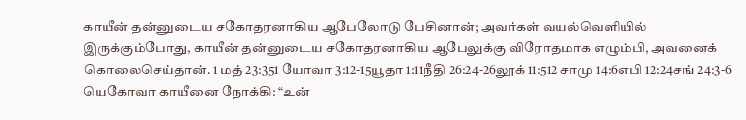காயீன் தன்னுடைய சகோதரனாகிய ஆபேலோடு பேசினான்; அவர்கள் வயல்வெளியில் இருக்கும்போது, காயீன் தன்னுடைய சகோதரனாகிய ஆபேலுக்கு விரோதமாக எழும்பி, அவனைக் கொலைசெய்தான். 1 மத் 23:351 யோவா 3:12-15யூதா 1:11நீதி 26:24-26லூக் 11:512 சாமு 14:6எபி 12:24சங் 24:3-6 யெகோவா காயீனை நோக்கி: “உன்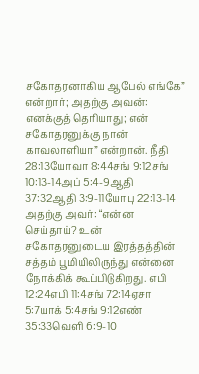சகோதரனாகிய ஆபேல் எங்கே” என்றார்; அதற்கு அவன்: எனக்குத் தெரியாது; என் சகோதரனுக்கு நான் காவலாளியா” என்றான். நீதி 28:13யோவா 8:44சங் 9:12சங் 10:13-14அப் 5:4-9ஆதி 37:32ஆதி 3:9-11யோபு 22:13-14 அதற்கு அவர்: “என்ன செய்தாய்? உன் சகோதரனுடைய இரத்தத்தின் சத்தம் பூமியிலிருந்து என்னை நோக்கிக் கூப்பிடுகிறது. எபி 12:24எபி 11:4சங் 72:14ஏசா 5:7யாக் 5:4சங் 9:12எண் 35:33வெளி 6:9-10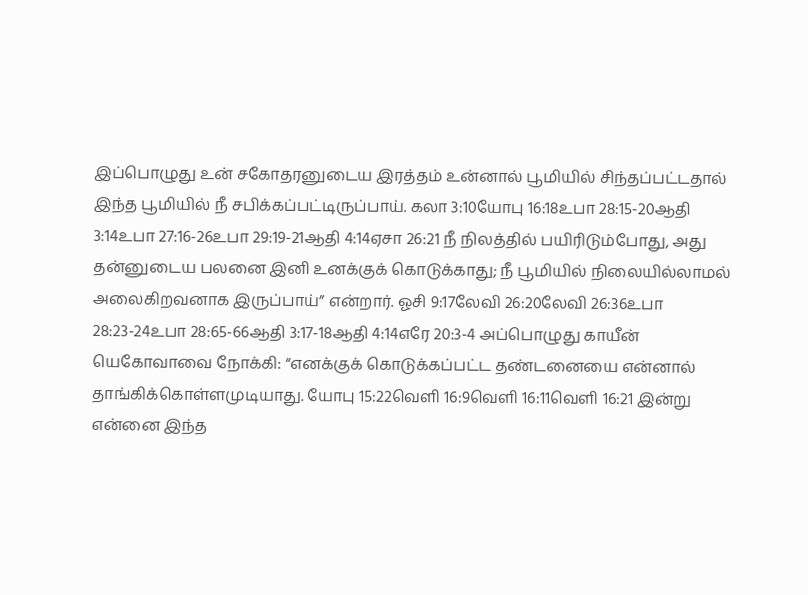இப்பொழுது உன் சகோதரனுடைய இரத்தம் உன்னால் பூமியில் சிந்தப்பட்டதால் இந்த பூமியில் நீ சபிக்கப்பட்டிருப்பாய். கலா 3:10யோபு 16:18உபா 28:15-20ஆதி 3:14உபா 27:16-26உபா 29:19-21ஆதி 4:14ஏசா 26:21 நீ நிலத்தில் பயிரிடும்போது, அது தன்னுடைய பலனை இனி உனக்குக் கொடுக்காது; நீ பூமியில் நிலையில்லாமல் அலைகிறவனாக இருப்பாய்” என்றார். ஓசி 9:17லேவி 26:20லேவி 26:36உபா 28:23-24உபா 28:65-66ஆதி 3:17-18ஆதி 4:14எரே 20:3-4 அப்பொழுது காயீன் யெகோவாவை நோக்கி: “எனக்குக் கொடுக்கப்பட்ட தண்டனையை என்னால் தாங்கிக்கொள்ளமுடியாது. யோபு 15:22வெளி 16:9வெளி 16:11வெளி 16:21 இன்று என்னை இந்த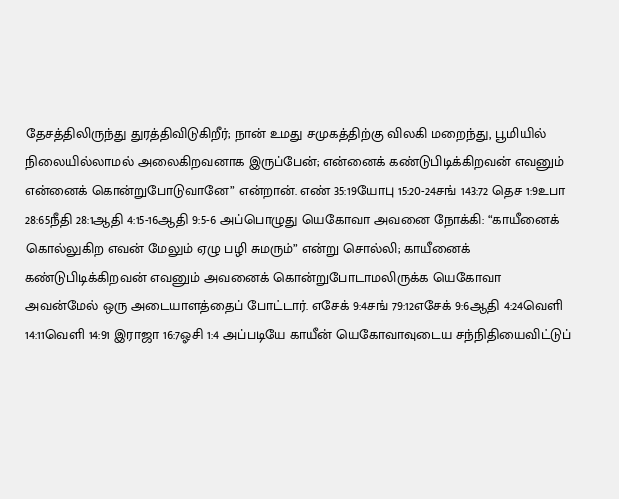தேசத்திலிருந்து துரத்திவிடுகிறீர்; நான் உமது சமுகத்திற்கு விலகி மறைந்து, பூமியில் நிலையில்லாமல் அலைகிறவனாக இருப்பேன்; என்னைக் கண்டுபிடிக்கிறவன் எவனும் என்னைக் கொன்றுபோடுவானே” என்றான். எண் 35:19யோபு 15:20-24சங் 143:72 தெச 1:9உபா 28:65நீதி 28:1ஆதி 4:15-16ஆதி 9:5-6 அப்பொழுது யெகோவா அவனை நோக்கி: “காயீனைக் கொல்லுகிற எவன் மேலும் ஏழு பழி சுமரும்” என்று சொல்லி; காயீனைக் கண்டுபிடிக்கிறவன் எவனும் அவனைக் கொன்றுபோடாமலிருக்க யெகோவா அவன்மேல் ஒரு அடையாளத்தைப் போட்டார். எசேக் 9:4சங் 79:12எசேக் 9:6ஆதி 4:24வெளி 14:11வெளி 14:91 இராஜா 16:7ஓசி 1:4 அப்படியே காயீன் யெகோவாவுடைய சந்நிதியைவிட்டுப்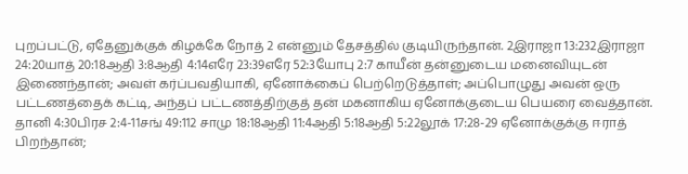புறப்பட்டு, ஏதேனுக்குக் கிழக்கே நோத் 2 என்னும் தேசத்தில் குடியிருந்தான். 2இராஜா 13:232இராஜா 24:20யாத் 20:18ஆதி 3:8ஆதி 4:14எரே 23:39எரே 52:3யோபு 2:7 காயீன் தன்னுடைய மனைவியுடன் இணைந்தான்; அவள் கர்ப்பவதியாகி, ஏனோக்கைப் பெற்றெடுத்தாள்; அப்பொழுது அவன் ஒரு பட்டணத்தைக் கட்டி, அந்தப் பட்டணத்திற்குத் தன் மகனாகிய ஏனோக்குடைய பெயரை வைத்தான். தானி 4:30பிரச 2:4-11சங் 49:112 சாமு 18:18ஆதி 11:4ஆதி 5:18ஆதி 5:22லூக் 17:28-29 ஏனோக்குக்கு ஈராத் பிறந்தான்;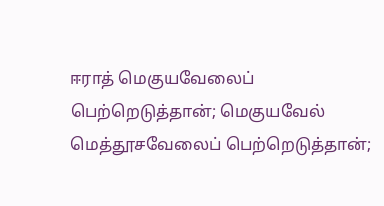ஈராத் மெகுயவேலைப் பெற்றெடுத்தான்; மெகுயவேல் மெத்தூசவேலைப் பெற்றெடுத்தான்;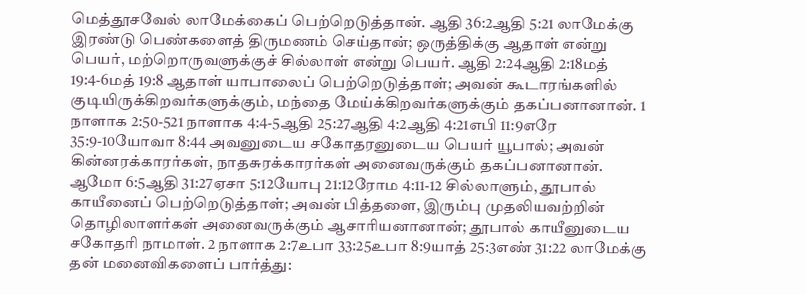மெத்தூசவேல் லாமேக்கைப் பெற்றெடுத்தான். ஆதி 36:2ஆதி 5:21 லாமேக்கு இரண்டு பெண்களைத் திருமணம் செய்தான்; ஒருத்திக்கு ஆதாள் என்று பெயர், மற்றொருவளுக்குச் சில்லாள் என்று பெயர். ஆதி 2:24ஆதி 2:18மத் 19:4-6மத் 19:8 ஆதாள் யாபாலைப் பெற்றெடுத்தாள்; அவன் கூடாரங்களில் குடியிருக்கிறவர்களுக்கும், மந்தை மேய்க்கிறவர்களுக்கும் தகப்பனானான். 1 நாளாக 2:50-521 நாளாக 4:4-5ஆதி 25:27ஆதி 4:2ஆதி 4:21எபி 11:9எரே 35:9-10யோவா 8:44 அவனுடைய சகோதரனுடைய பெயர் யூபால்; அவன் கின்னரக்காரர்கள், நாதசுரக்காரர்கள் அனைவருக்கும் தகப்பனானான். ஆமோ 6:5ஆதி 31:27ஏசா 5:12யோபு 21:12ரோம 4:11-12 சில்லாளும், தூபால் காயீனைப் பெற்றெடுத்தாள்; அவன் பித்தளை, இரும்பு முதலியவற்றின் தொழிலாளர்கள் அனைவருக்கும் ஆசாரியனானான்; தூபால் காயீனுடைய சகோதரி நாமாள். 2 நாளாக 2:7உபா 33:25உபா 8:9யாத் 25:3எண் 31:22 லாமேக்கு தன் மனைவிகளைப் பார்த்து: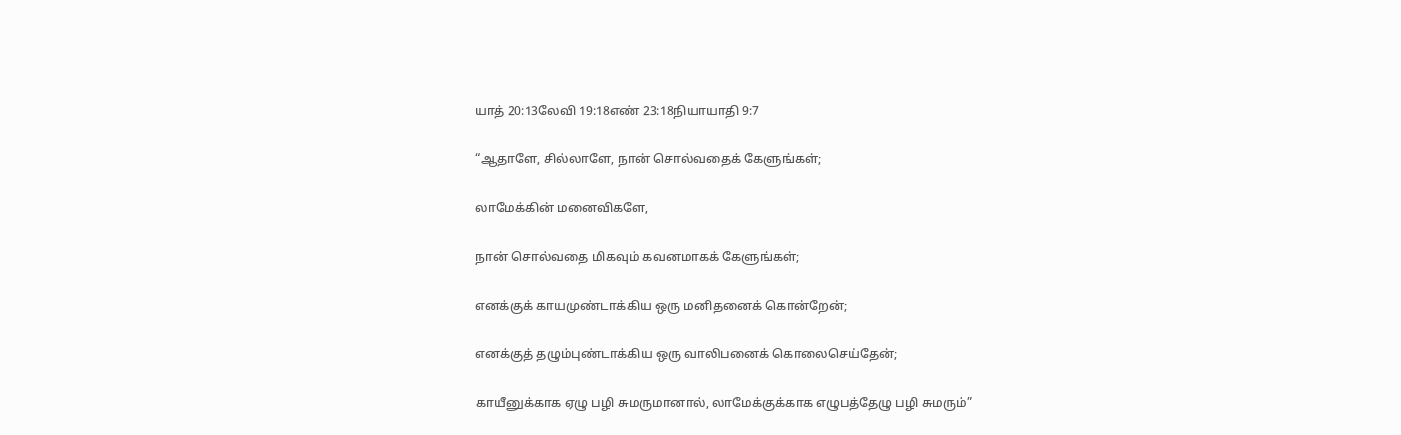யாத் 20:13லேவி 19:18எண் 23:18நியாயாதி 9:7

“ஆதாளே, சில்லாளே, நான் சொல்வதைக் கேளுங்கள்;

லாமேக்கின் மனைவிகளே,

நான் சொல்வதை மிகவும் கவனமாகக் கேளுங்கள்;

எனக்குக் காயமுண்டாக்கிய ஒரு மனிதனைக் கொன்றேன்;

எனக்குத் தழும்புண்டாக்கிய ஒரு வாலிபனைக் கொலைசெய்தேன்;

காயீனுக்காக ஏழு பழி சுமருமானால், லாமேக்குக்காக எழுபத்தேழு பழி சுமரும்”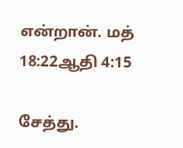என்றான். மத் 18:22ஆதி 4:15

சேத்து.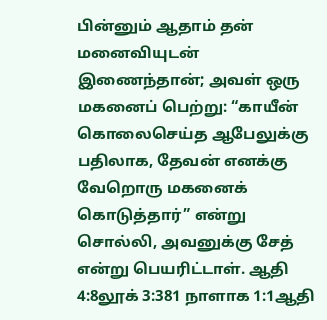பின்னும் ஆதாம் தன் மனைவியுடன் இணைந்தான்; அவள் ஒரு மகனைப் பெற்று: “காயீன் கொலைசெய்த ஆபேலுக்கு பதிலாக, தேவன் எனக்கு வேறொரு மகனைக் கொடுத்தார்” என்று சொல்லி, அவனுக்கு சேத் என்று பெயரிட்டாள். ஆதி 4:8லூக் 3:381 நாளாக 1:1ஆதி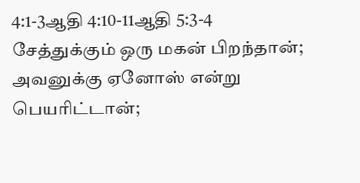4:1-3ஆதி 4:10-11ஆதி 5:3-4 சேத்துக்கும் ஒரு மகன் பிறந்தான்; அவனுக்கு ஏனோஸ் என்று பெயரிட்டான்;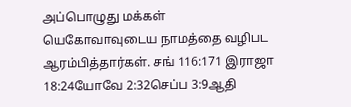அப்பொழுது மக்கள் யெகோவாவுடைய நாமத்தை வழிபட ஆரம்பித்தார்கள். சங் 116:171 இராஜா 18:24யோவே 2:32செப்ப 3:9ஆதி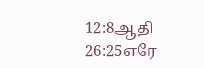12:8ஆதி 26:25எரே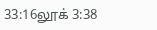33:16லூக் 3:38